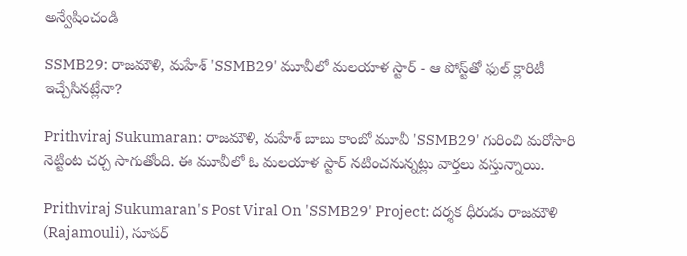అన్వేషించండి

SSMB29: రాజమౌళి, మహేశ్ 'SSMB29' మూవీలో మలయాళ స్టార్ - ఆ పోస్ట్‌తో ఫుల్ క్లారిటీ ఇచ్చేసినట్లేనా?

Prithviraj Sukumaran: రాజమౌళి, మహేశ్ బాబు కాంబో మూవీ 'SSMB29' గురించి మరోసారి నెట్టింట చర్చ సాగుతోంది. ఈ మూవీలో ఓ మలయాళ స్టార్ నటించనున్నట్లు వార్తలు వస్తున్నాయి.

Prithviraj Sukumaran's Post Viral On 'SSMB29' Project: దర్శక ధీరుడు రాజమౌళి (Rajamouli), సూపర్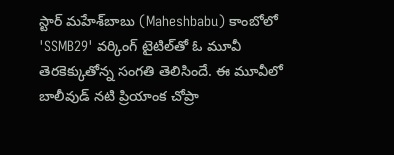స్టార్ మహేశ్‌బాబు (Maheshbabu) కాంబోలో 'SSMB29' వర్కింగ్ టైటిల్‌తో ఓ మూవీ తెరకెక్కుతోన్న సంగతి తెలిసిందే. ఈ మూవీలో బాలీవుడ్ నటి ప్రియాంక చోప్రా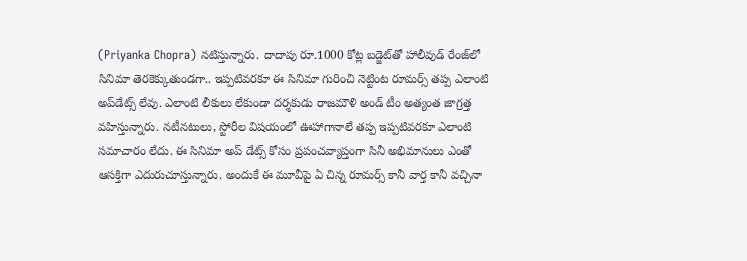(Priyanka Chopra) నటిస్తున్నారు. దాదాపు రూ.1000 కోట్ల బడ్జెట్‌తో హాలీవుడ్ రేంజ్‌లో సినిమా తెరకెక్కుతుండగా.. ఇప్పటివరకూ ఈ సినిమా గురించి నెట్టింట రూమర్స్ తప్ప ఎలాంటి అప్‌డేట్స్ లేవు. ఎలాంటి లీకులు లేకుండా దర్శకుడు రాజమౌళి అండ్ టీం అత్యంత జాగ్రత్త వహిస్తున్నారు. నటీనటులు, స్టోరీల విషయంలో ఊహాగానాలే తప్ప ఇప్పటివరకూ ఎలాంటి సమాచారం లేదు. ఈ సినిమా అప్ డేట్స్ కోసం ప్రపంచవ్యాప్తంగా సినీ అభిమానులు ఎంతో ఆసక్తిగా ఎదురుచూస్తున్నారు. అందుకే ఈ మూవీపై ఏ చిన్న రూమర్స్ కానీ వార్త కానీ వచ్చినా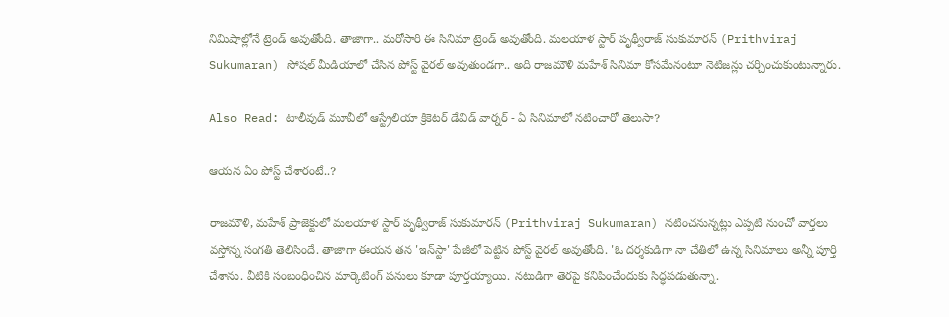నిమిషాల్లోనే ట్రెండ్ అవుతోంది. తాజాగా.. మరోసారి ఈ సినిమా ట్రెండ్ అవుతోంది. మలయాళ స్టార్ పృథ్వీరాజ్ సుకుమారన్ (Prithviraj Sukumaran) సోషల్ మీడియాలో చేసిన పోస్ట్ వైరల్ అవుతుండగా.. అది రాజమౌళి మహేశ్ సినిమా కోసమేనంటూ నెటిజన్లు చర్చించుకుంటున్నారు.

Also Read: టాలీవుడ్ మూవీలో ఆస్ట్రేలియా క్రికెటర్ డేవిడ్ వార్నర్ - ఏ సినిమాలో నటించారో తెలుసా?

ఆయన ఏం పోస్ట్ చేశారంటే..?

రాజమౌళి, మహేశ్ ప్రాజెక్టులో మలయాళ స్టార్ పృథ్వీరాజ్ సుకుమారన్ (Prithviraj Sukumaran) నటించనున్నట్లు ఎప్పటి నుంచో వార్తలు వస్తోన్న సంగతి తెలిసిందే. తాజాగా ఈయన తన 'ఇన్‌స్టా' పేజీలో పెట్టిన పోస్ట్ వైరల్ అవుతోంది. 'ఓ దర్శకుడిగా నా చేతిలో ఉన్న సినిమాలు అన్నీ పూర్తి చేశాను. వీటికి సంబంధించిన మార్కెటింగ్ పనులు కూడా పూర్తయ్యాయి. నటుడిగా తెరపై కనిపించేందుకు సిద్ధపడుతున్నా.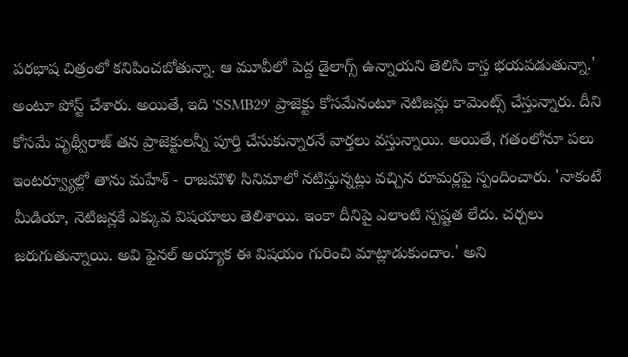పరభాష చిత్రంలో కనిపించబోతున్నా. ఆ మూవీలో పెద్ద డైలాగ్స్ ఉన్నాయని తెలిసి కాస్త భయపడుతున్నా.' అంటూ పోస్ట్ చేశారు. అయితే, ఇది 'SSMB29' ప్రాజెక్టు కోసమేనంటూ నెటిజన్లు కామెంట్స్ చేస్తున్నారు. దీని కోసమే పృథ్వీరాజ్ తన ప్రాజెక్టులన్నీ పూర్తి చేసుకున్నారనే వార్తలు వస్తున్నాయి. అయితే, గతంలోనూ పలు ఇంటర్వ్యూల్లో తాను మహేశ్ - రాజమౌళి సినిమాలో నటిస్తున్నట్లు వచ్చిన రూమర్లపై స్పందించారు. 'నాకంటే మీడియా, నెటిజన్లకే ఎక్కువ విషయాలు తెలిశాయి. ఇంకా దీనిపై ఎలాంటి స్పష్టత లేదు. చర్చలు జరుగుతున్నాయి. అవి ఫైనల్ అయ్యాక ఈ విషయం గురించి మాట్లాడుకుందాం.' అని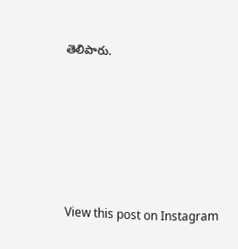తెలిపారు.






View this post on Instagram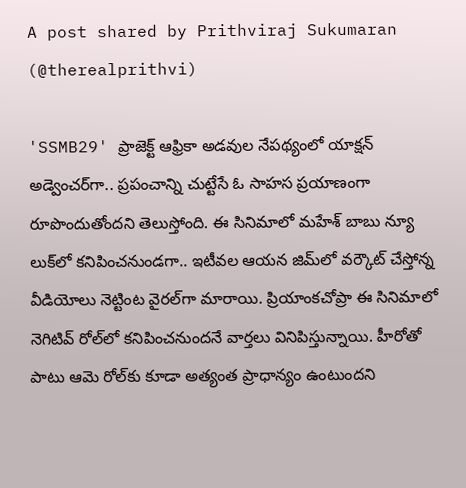A post shared by Prithviraj Sukumaran (@therealprithvi)

'SSMB29' ప్రాజెక్ట్ ఆఫ్రికా అడవుల నేపథ్యంలో యాక్షన్ అడ్వెంచర్‌గా.. ప్రపంచాన్ని చుట్టేసే ఓ సాహస ప్రయాణంగా రూపొందుతోందని తెలుస్తోంది. ఈ సినిమాలో మహేశ్ బాబు న్యూ లుక్‌లో కనిపించనుండగా.. ఇటీవల ఆయన జిమ్‌లో వర్కౌట్ చేస్తోన్న వీడియోలు నెట్టింట వైరల్‌గా మారాయి. ప్రియాంకచోప్రా ఈ సినిమాలో నెగిటివ్ రోల్‌లో కనిపించనుందనే వార్తలు వినిపిస్తున్నాయి. హీరోతో పాటు ఆమె రోల్‌కు కూడా అత్యంత ప్రాధాన్యం ఉంటుందని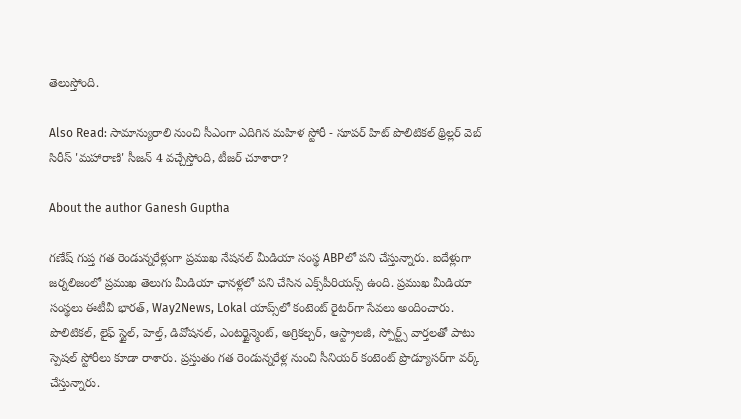తెలుస్తోంది.

Also Read: సామాన్యురాలి నుంచి సీఎంగా ఎదిగిన మహిళ స్టోరీ - సూపర్ హిట్ పొలిటికల్ థ్రిల్లర్ వెబ్ సిరీస్ 'మహారాణి' సీజన్ 4 వచ్చేస్తోంది, టీజర్ చూశారా?

About the author Ganesh Guptha

గణేష్ గుప్త గత రెండున్నరేళ్లుగా ప్రముఖ నేషనల్ మీడియా సంస్థ ABPలో పని చేస్తున్నారు. ఐదేళ్లుగా జర్నలిజంలో ప్రముఖ తెలుగు మీడియా ఛానళ్లలో పని చేసిన ఎక్స్‌పీరియన్స్ ఉంది. ప్రముఖ మీడియా సంస్థలు ఈటీవీ భారత్, Way2News, Lokal యాప్స్‌లో కంటెంట్ రైటర్‌గా సేవలు అందించారు. పొలిటికల్, లైఫ్ స్టైల్, హెల్త్, డివోషనల్, ఎంటర్టైన్మెంట్, అగ్రికల్చర్, ఆస్ట్రాలజీ, స్పోర్ట్స్ వార్తలతో పాటు స్పెషల్ స్టోరీలు కూడా రాశారు. ప్రస్తుతం గత రెండున్నరేళ్ల నుంచి సీనియర్ కంటెంట్ ప్రొడ్యూసర్‌గా వర్క్ చేస్తున్నారు.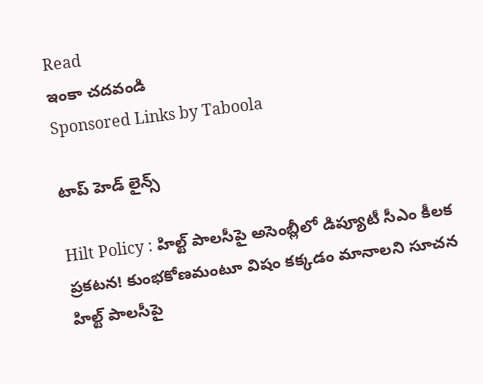Read
ఇంకా చదవండి
Sponsored Links by Taboola

టాప్ హెడ్ లైన్స్

Hilt Policy : హిల్ట్ పాలసీపై అసెంబ్లీలో డిప్యూటీ సీఎం కీలక ప్రకటన! కుంభకోణమంటూ విషం కక్కడం మానాలని సూచన
హిల్ట్ పాలసీపై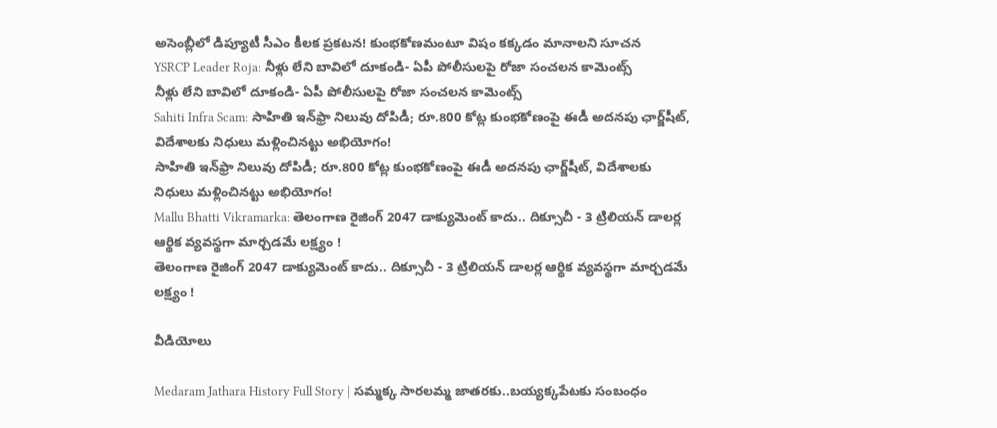అసెంబ్లీలో డిప్యూటీ సీఎం కీలక ప్రకటన! కుంభకోణమంటూ విషం కక్కడం మానాలని సూచన
YSRCP Leader Roja: నీళ్లు లేని బావిలో దూకండి- ఏపీ పోలీసులపై రోజా సంచలన కామెంట్స్
నీళ్లు లేని బావిలో దూకండి- ఏపీ పోలీసులపై రోజా సంచలన కామెంట్స్
Sahiti Infra Scam: సాహితి ఇన్‌ఫ్రా నిలువు దోపిడీ; రూ.800 కోట్ల కుంభకోణంపై ఈడీ అదనపు ఛార్జ్‌షీట్‌, విదేశాలకు నిధులు మళ్లించినట్టు అభియోగం!
సాహితి ఇన్‌ఫ్రా నిలువు దోపిడీ; రూ.800 కోట్ల కుంభకోణంపై ఈడీ అదనపు ఛార్జ్‌షీట్‌, విదేశాలకు నిధులు మళ్లించినట్టు అభియోగం!
Mallu Bhatti Vikramarka: తెలంగాణ రైజింగ్ 2047 డాక్యుమెంట్ కాదు.. దిక్సూచీ - 3 ట్రిలియన్ డాలర్ల ఆర్థిక వ్యవస్థగా మార్చడమే లక్ష్యం !
తెలంగాణ రైజింగ్ 2047 డాక్యుమెంట్ కాదు.. దిక్సూచీ - 3 ట్రిలియన్ డాలర్ల ఆర్థిక వ్యవస్థగా మార్చడమే లక్ష్యం !

వీడియోలు

Medaram Jathara History Full Story | సమ్మక్క సారలమ్మ జాతరకు..బయ్యక్కపేటకు సంబంధం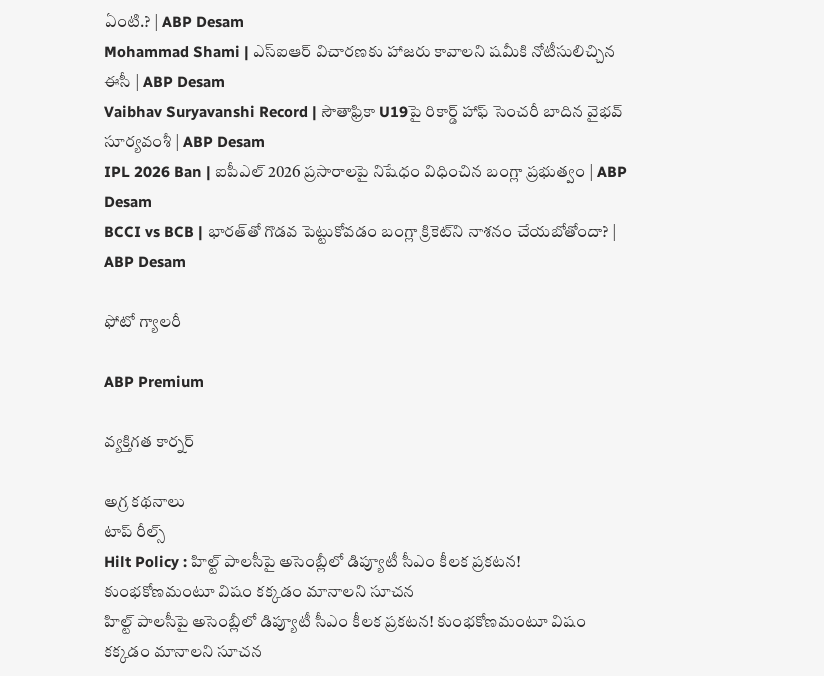ఏంటి.? | ABP Desam
Mohammad Shami | ఎస్ఐఆర్ విచారణకు హాజరు కావాలని షమీకి నోటీసులిచ్చిన ఈసీ | ABP Desam
Vaibhav Suryavanshi Record | సౌతాఫ్రికా U19పై రికార్డ్ హాఫ్ సెంచరీ బాదిన వైభవ్ సూర్యవంశీ | ABP Desam
IPL 2026 Ban | ఐపీఎల్ 2026 ప్రసారాలపై నిషేధం విధించిన బంగ్లా ప్రభుత్వం | ABP Desam
BCCI vs BCB | భారత్‌తో గొడవ పెట్టుకోవడం బంగ్లా క్రికెట్‌ని నాశనం చేయబోతోందా? | ABP Desam

ఫోటో గ్యాలరీ

ABP Premium

వ్యక్తిగత కార్నర్

అగ్ర కథనాలు
టాప్ రీల్స్
Hilt Policy : హిల్ట్ పాలసీపై అసెంబ్లీలో డిప్యూటీ సీఎం కీలక ప్రకటన! కుంభకోణమంటూ విషం కక్కడం మానాలని సూచన
హిల్ట్ పాలసీపై అసెంబ్లీలో డిప్యూటీ సీఎం కీలక ప్రకటన! కుంభకోణమంటూ విషం కక్కడం మానాలని సూచన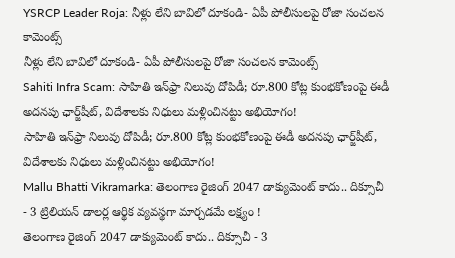YSRCP Leader Roja: నీళ్లు లేని బావిలో దూకండి- ఏపీ పోలీసులపై రోజా సంచలన కామెంట్స్
నీళ్లు లేని బావిలో దూకండి- ఏపీ పోలీసులపై రోజా సంచలన కామెంట్స్
Sahiti Infra Scam: సాహితి ఇన్‌ఫ్రా నిలువు దోపిడీ; రూ.800 కోట్ల కుంభకోణంపై ఈడీ అదనపు ఛార్జ్‌షీట్‌, విదేశాలకు నిధులు మళ్లించినట్టు అభియోగం!
సాహితి ఇన్‌ఫ్రా నిలువు దోపిడీ; రూ.800 కోట్ల కుంభకోణంపై ఈడీ అదనపు ఛార్జ్‌షీట్‌, విదేశాలకు నిధులు మళ్లించినట్టు అభియోగం!
Mallu Bhatti Vikramarka: తెలంగాణ రైజింగ్ 2047 డాక్యుమెంట్ కాదు.. దిక్సూచీ - 3 ట్రిలియన్ డాలర్ల ఆర్థిక వ్యవస్థగా మార్చడమే లక్ష్యం !
తెలంగాణ రైజింగ్ 2047 డాక్యుమెంట్ కాదు.. దిక్సూచీ - 3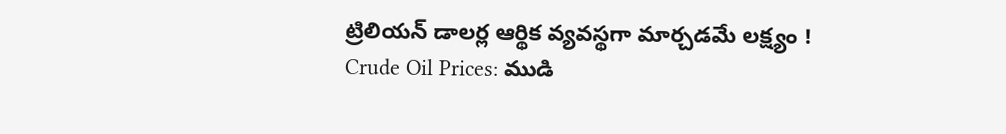ట్రిలియన్ డాలర్ల ఆర్థిక వ్యవస్థగా మార్చడమే లక్ష్యం !
Crude Oil Prices: ముడి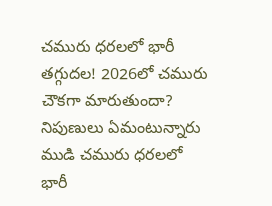చమురు ధరలలో భారీ తగ్గుదల! 2026లో చమురు చౌకగా మారుతుందా? నిపుణులు ఏమంటున్నారు
ముడి చమురు ధరలలో భారీ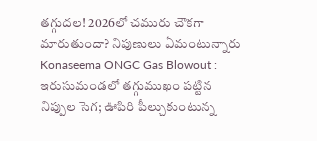తగ్గుదల! 2026లో చమురు చౌకగా మారుతుందా? నిపుణులు ఏమంటున్నారు
Konaseema ONGC Gas Blowout : ఇరుసుమండలో తగ్గుముఖం పట్టిన నిప్పుల సెగ; ఊపిరి పీల్చుకుంటున్న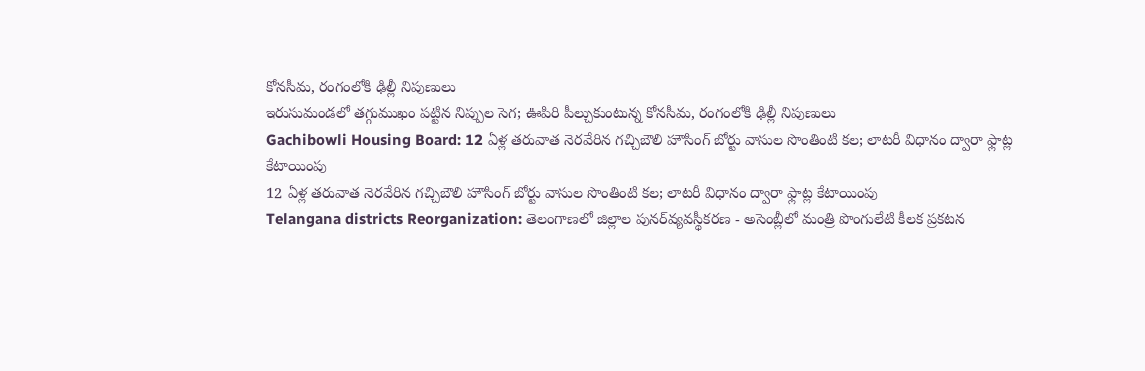కోనసీమ, రంగంలోకి ఢిల్లీ నిపుణులు
ఇరుసుమండలో తగ్గుముఖం పట్టిన నిప్పుల సెగ; ఊపిరి పీల్చుకుంటున్న కోనసీమ, రంగంలోకి ఢిల్లీ నిపుణులు
Gachibowli Housing Board: 12 ఏళ్ల తరువాత నెరవేరిన గచ్చిబౌలి హౌసింగ్ బోర్టు వాసుల సొంతింటి కల; లాటరీ విధానం ద్వారా ఫ్లాట్ల కేటాయింపు
12 ఏళ్ల తరువాత నెరవేరిన గచ్చిబౌలి హౌసింగ్ బోర్టు వాసుల సొంతింటి కల; లాటరీ విధానం ద్వారా ఫ్లాట్ల కేటాయింపు
Telangana districts Reorganization: తెలంగాణలో జిల్లాల పునర్‌వ్యవస్థీకరణ - అసెంబ్లీలో మంత్రి పొంగులేటి కీలక ప్రకటన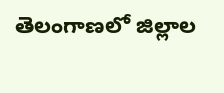తెలంగాణలో జిల్లాల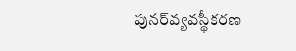పునర్‌వ్యవస్థీకరణ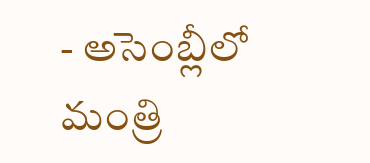- అసెంబ్లీలో మంత్రి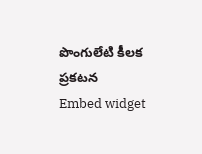పొంగులేటి కీలక ప్రకటన
Embed widget